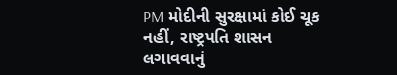PM મોદીની સુરક્ષામાં કોઈ ચૂક નહીં, રાષ્ટ્રપતિ શાસન લગાવવાનું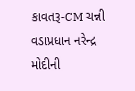કાવતરૂ-CM ચન્ની
વડાપ્રધાન નરેન્દ્ર મોદીની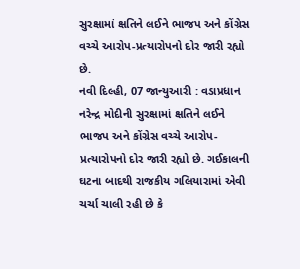સુરક્ષામાં ક્ષતિને લઈને ભાજપ અને કોંગ્રેસ વચ્ચે આરોપ-પ્રત્યારોપનો દોર જારી રહ્યો છે.
નવી દિલ્હી, 07 જાન્યુઆરી : વડાપ્રધાન નરેન્દ્ર મોદીની સુરક્ષામાં ક્ષતિને લઈને ભાજપ અને કોંગ્રેસ વચ્ચે આરોપ-પ્રત્યારોપનો દોર જારી રહ્યો છે. ગઈકાલની ઘટના બાદથી રાજકીય ગલિયારામાં એવી ચર્ચા ચાલી રહી છે કે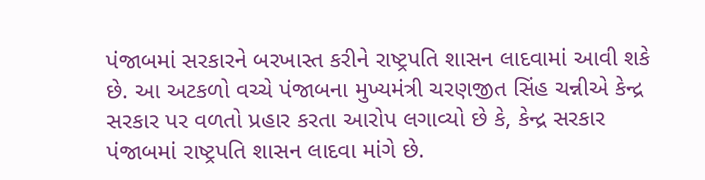પંજાબમાં સરકારને બરખાસ્ત કરીને રાષ્ટ્રપતિ શાસન લાદવામાં આવી શકે છે. આ અટકળો વચ્ચે પંજાબના મુખ્યમંત્રી ચરણજીત સિંહ ચન્નીએ કેન્દ્ર સરકાર પર વળતો પ્રહાર કરતા આરોપ લગાવ્યો છે કે, કેન્દ્ર સરકાર પંજાબમાં રાષ્ટ્રપતિ શાસન લાદવા માંગે છે.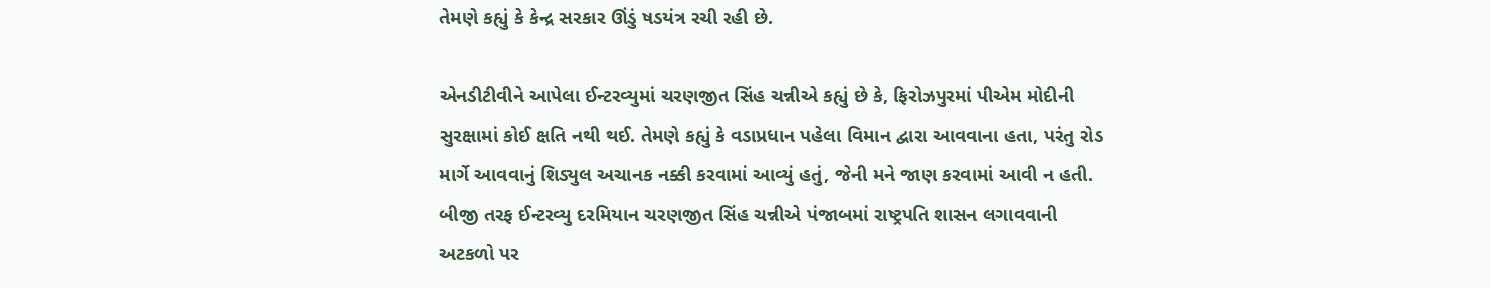તેમણે કહ્યું કે કેન્દ્ર સરકાર ઊંડું ષડયંત્ર રચી રહી છે.

એનડીટીવીને આપેલા ઈન્ટરવ્યુમાં ચરણજીત સિંહ ચન્નીએ કહ્યું છે કે, ફિરોઝપુરમાં પીએમ મોદીની સુરક્ષામાં કોઈ ક્ષતિ નથી થઈ. તેમણે કહ્યું કે વડાપ્રધાન પહેલા વિમાન દ્વારા આવવાના હતા, પરંતુ રોડ માર્ગે આવવાનું શિડ્યુલ અચાનક નક્કી કરવામાં આવ્યું હતું, જેની મને જાણ કરવામાં આવી ન હતી.
બીજી તરફ ઈન્ટરવ્યુ દરમિયાન ચરણજીત સિંહ ચન્નીએ પંજાબમાં રાષ્ટ્રપતિ શાસન લગાવવાની અટકળો પર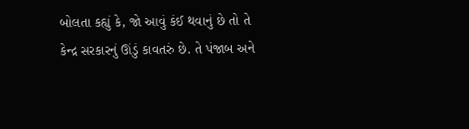બોલતા કહ્યું કે, જો આવું કંઈ થવાનું છે તો તે કેન્દ્ર સરકારનું ઊંડું કાવતરું છે. તે પંજાબ અને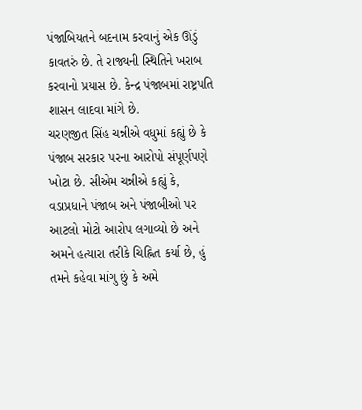પંજાબિયતને બદનામ કરવાનું એક ઊંડું કાવતરું છે. તે રાજ્યની સ્થિતિને ખરાબ કરવાનો પ્રયાસ છે. કેન્દ્ર પંજાબમાં રાષ્ટ્રપતિ શાસન લાદવા માંગે છે.
ચરણજીત સિંહ ચન્નીએ વધુમાં કહ્યું છે કે પંજાબ સરકાર પરના આરોપો સંપૂર્ણપણે ખોટા છે. સીએમ ચન્નીએ કહ્યું કે, વડાપ્રધાને પંજાબ અને પંજાબીઓ પર આટલો મોટો આરોપ લગાવ્યો છે અને અમને હત્યારા તરીકે ચિહ્નિત કર્યા છે, હું તમને કહેવા માંગુ છું કે અમે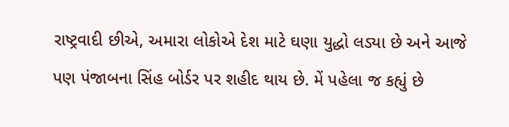રાષ્ટ્રવાદી છીએ, અમારા લોકોએ દેશ માટે ઘણા યુદ્ધો લડ્યા છે અને આજે પણ પંજાબના સિંહ બોર્ડર પર શહીદ થાય છે. મેં પહેલા જ કહ્યું છે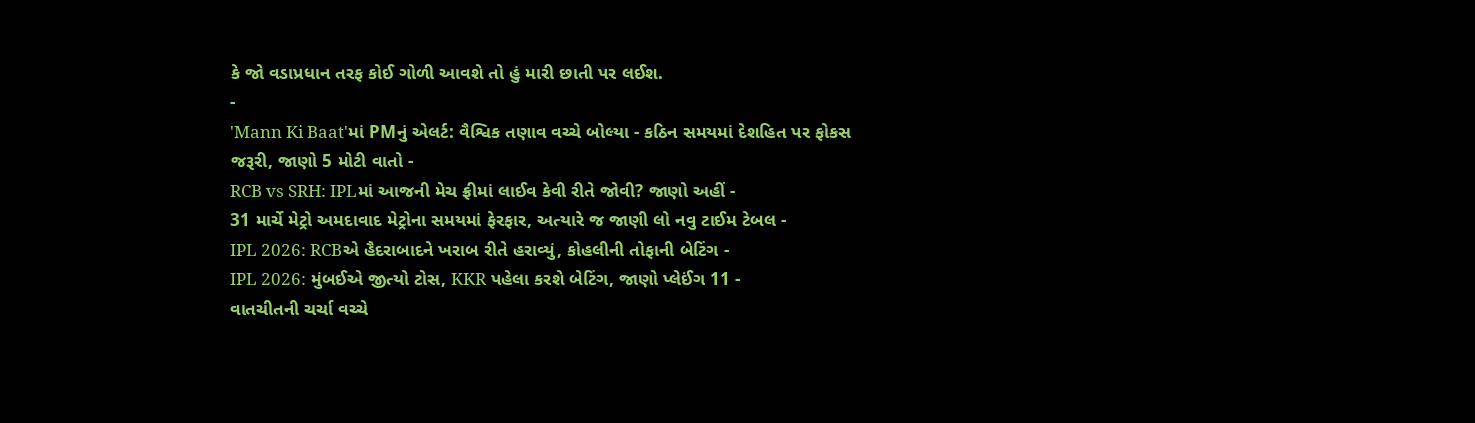કે જો વડાપ્રધાન તરફ કોઈ ગોળી આવશે તો હું મારી છાતી પર લઈશ.
-
'Mann Ki Baat'માં PMનું એલર્ટ: વૈશ્વિક તણાવ વચ્ચે બોલ્યા - કઠિન સમયમાં દેશહિત પર ફોકસ જરૂરી, જાણો 5 મોટી વાતો -
RCB vs SRH: IPLમાં આજની મેચ ફ્રીમાં લાઈવ કેવી રીતે જોવી? જાણો અહીં -
31 માર્ચે મેટ્રો અમદાવાદ મેટ્રોના સમયમાં ફેરફાર, અત્યારે જ જાણી લો નવુ ટાઈમ ટેબલ -
IPL 2026: RCBએ હૈદરાબાદને ખરાબ રીતે હરાવ્યું, કોહલીની તોફાની બેટિંગ -
IPL 2026: મુંબઈએ જીત્યો ટોસ, KKR પહેલા કરશે બેટિંગ, જાણો પ્લેઈંગ 11 -
વાતચીતની ચર્ચા વચ્ચે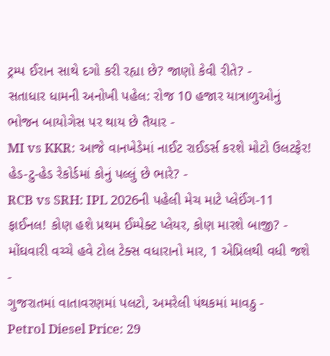ટ્રમ્પ ઈરાન સાથે દગો કરી રહ્યા છે? જાણો કેવી રીતે? -
સતાધાર ધામની અનોખી પહેલ: રોજ 10 હજાર યાત્રાળુઓનું ભોજન બાયોગેસ પર થાય છે તૈયાર -
MI vs KKR: આજે વાનખેડેમાં નાઈટ રાઈડર્સ કરશે મોટો ઉલટફેર! હેડ-ટુ-હેડ રેકોર્ડમાં કોનું પલ્લું છે ભારે? -
RCB vs SRH: IPL 2026ની પહેલી મેચ માટે પ્લેઈંગ-11 ફાઈનલ! કોણ હશે પ્રથમ ઈમ્પેક્ટ પ્લેયર, કોણ મારશે બાજી? -
મોંઘવારી વચ્ચે હવે ટોલ ટેક્સ વધારાનો માર, 1 એપ્રિલથી વધી જશે -
ગુજરાતમાં વાતાવરણમાં પલટો, અમરેલી પંથકમાં માવઠુ -
Petrol Diesel Price: 29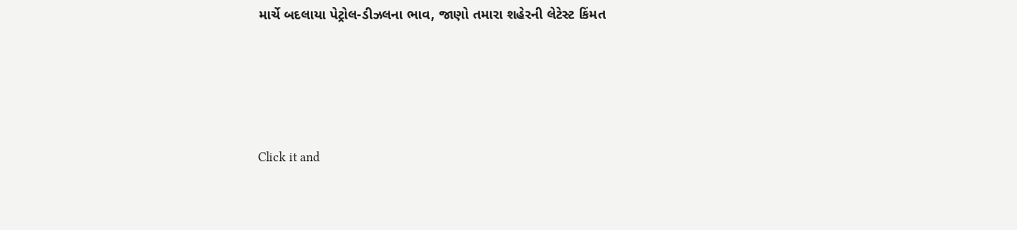માર્ચે બદલાયા પેટ્રોલ-ડીઝલના ભાવ, જાણો તમારા શહેરની લેટેસ્ટ કિંમત






Click it and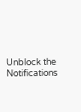Unblock the Notifications